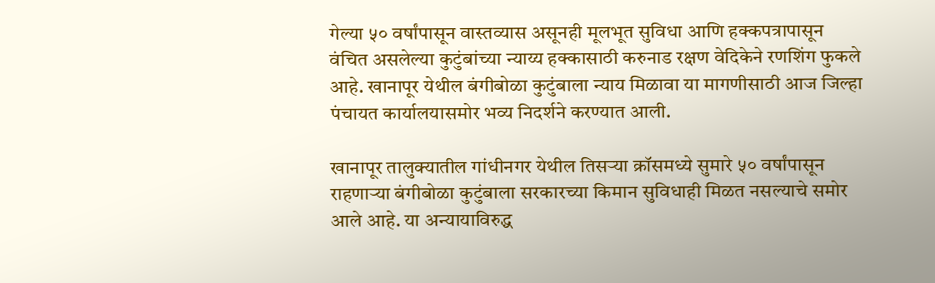गेल्या ५० वर्षांपासून वास्तव्यास असूनही मूलभूत सुविधा आणि हक्कपत्रापासून वंचित असलेल्या कुटुंबांच्या न्याय्य हक्कासाठी करुनाड रक्षण वेदिकेने रणशिंग फुकले आहे. खानापूर येथील बंगीबोळा कुटुंबाला न्याय मिळावा या मागणीसाठी आज जिल्हा पंचायत कार्यालयासमोर भव्य निदर्शने करण्यात आली.

खानापूर तालुक्यातील गांधीनगर येथील तिसऱ्या क्रॉसमध्ये सुमारे ५० वर्षांपासून राहणाऱ्या बंगीबोळा कुटुंबाला सरकारच्या किमान सुविधाही मिळत नसल्याचे समोर आले आहे. या अन्यायाविरुद्ध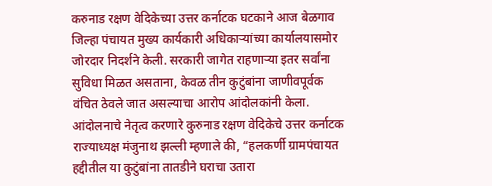करुनाड रक्षण वेदिकेच्या उत्तर कर्नाटक घटकाने आज बेळगाव जिल्हा पंचायत मुख्य कार्यकारी अधिकाऱ्यांच्या कार्यालयासमोर जोरदार निदर्शने केली. सरकारी जागेत राहणाऱ्या इतर सर्वांना सुविधा मिळत असताना, केवळ तीन कुटुंबांना जाणीवपूर्वक वंचित ठेवले जात असल्याचा आरोप आंदोलकांनी केला.
आंदोलनाचे नेतृत्व करणारे कुरुनाड रक्षण वेदिकेचे उत्तर कर्नाटक राज्याध्यक्ष मंजुनाथ झल्ली म्हणाले की, “हलकर्णी ग्रामपंचायत हद्दीतील या कुटुंबांना तातडीने घराचा उतारा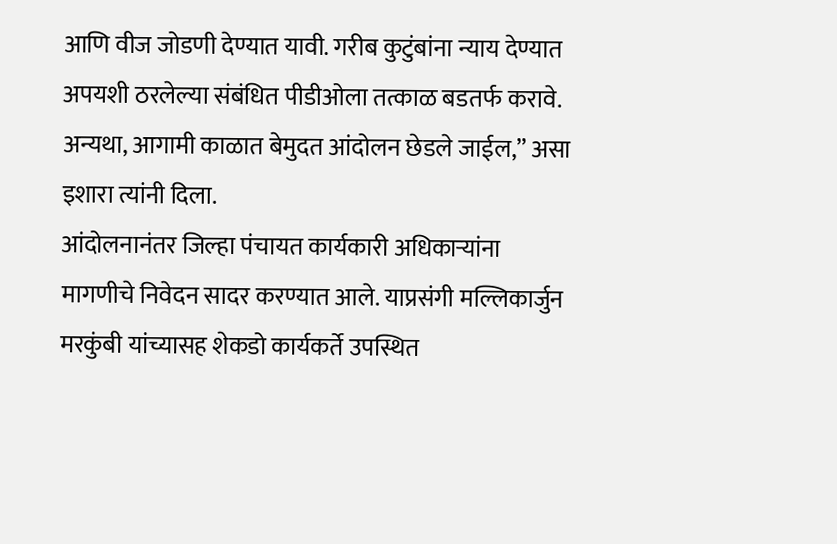आणि वीज जोडणी देण्यात यावी. गरीब कुटुंबांना न्याय देण्यात अपयशी ठरलेल्या संबंधित पीडीओला तत्काळ बडतर्फ करावे. अन्यथा, आगामी काळात बेमुदत आंदोलन छेडले जाईल,” असा इशारा त्यांनी दिला.
आंदोलनानंतर जिल्हा पंचायत कार्यकारी अधिकाऱ्यांना मागणीचे निवेदन सादर करण्यात आले. याप्रसंगी मल्लिकार्जुन मरकुंबी यांच्यासह शेकडो कार्यकर्ते उपस्थित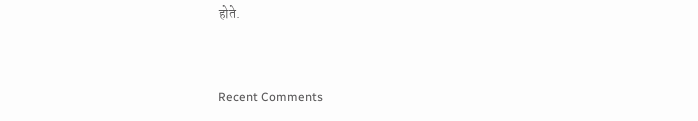होते.


Recent Comments